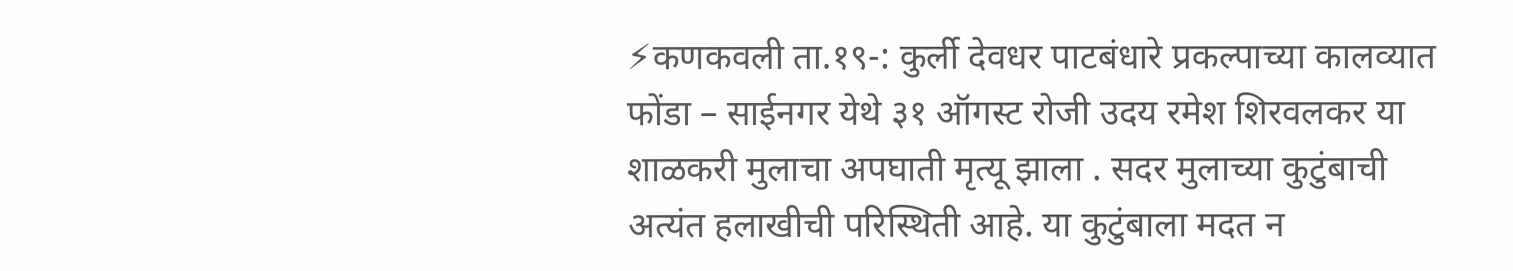⚡कणकवली ता.१९-: कुर्ली देवधर पाटबंधारे प्रकल्पाच्या कालव्यात फोंडा – साईनगर येथे ३१ ऑगस्ट रोजी उदय रमेश शिरवलकर या शाळकरी मुलाचा अपघाती मृत्यू झाला . सदर मुलाच्या कुटुंबाची अत्यंत हलाखीची परिस्थिती आहे. या कुटुंबाला मदत न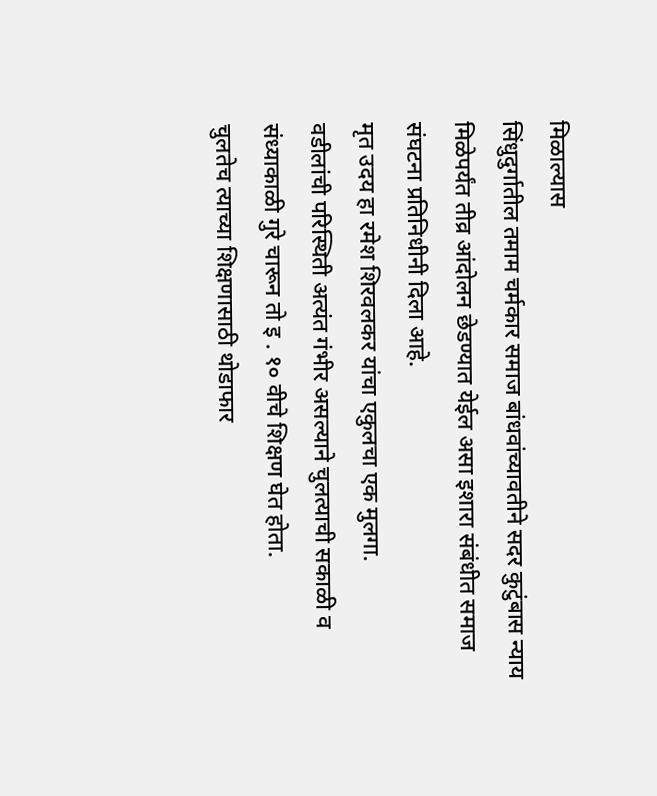मिळाल्यास
सिंधुदुर्गातील तमाम चर्मकार समाज बांधवांच्यावतीने सदर कुटुंबास न्याय मिळेपर्यंत तीव्र आंदोलन छेडण्यात येईल असा इशारा संबंधीत समाज संघटना प्रतिनिधीनी दिला आहे.
मृत उदय हा रमेश शिरवलकर यांचा एकुलचा एक मुलगा.
वडीलांची परिस्थिती अत्यंत गंभीर असल्याने चुलत्याची सकाळी व संध्याकाळी गुरे चारून तो इ . १० वीचे शिक्षण घेत होता.
चुलतेच त्याच्या शिक्षणासाठी थोडाफार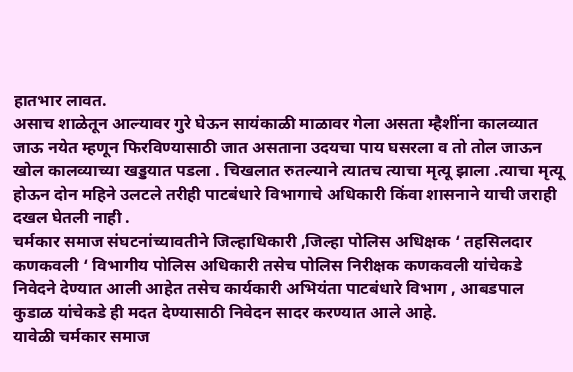हातभार लावत.
असाच शाळेतून आल्यावर गुरे घेऊन सायंकाळी माळावर गेला असता म्हैशींना कालव्यात जाऊ नयेत म्हणून फिरविण्यासाठी जात असताना उदयचा पाय घसरला व तो तोल जाऊन खोल कालव्याच्या खड्डयात पडला . चिखलात रुतल्याने त्यातच त्याचा मृत्यू झाला .त्याचा मृत्यू होऊन दोन महिने उलटले तरीही पाटबंधारे विभागाचे अधिकारी किंवा शासनाने याची जराही दखल घेतली नाही .
चर्मकार समाज संघटनांच्यावतीने जिल्हाधिकारी ,जिल्हा पोलिस अधिक्षक ‘ तहसिलदार कणकवली ‘ विभागीय पोलिस अधिकारी तसेच पोलिस निरीक्षक कणकवली यांचेकडे निवेदने देण्यात आली आहेत तसेच कार्यकारी अभियंता पाटबंधारे विभाग , आबडपाल कुडाळ यांचेकडे ही मदत देण्यासाठी निवेदन सादर करण्यात आले आहे.
यावेळी चर्मकार समाज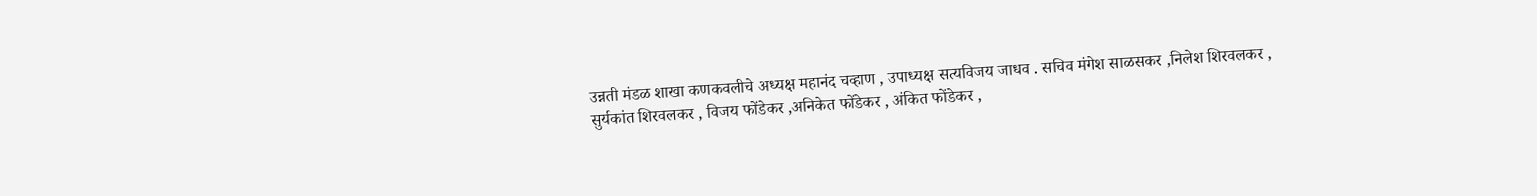उन्नती मंडळ शाखा कणकवलीचे अध्यक्ष महानंद चव्हाण , उपाध्यक्ष सत्यविजय जाधव . सचिव मंगेश साळसकर ,निलेश शिरवलकर , सुर्यकांत शिरवलकर , विजय फोंडेकर ,अनिकेत फोंडेकर , अंकित फोंडेकर ,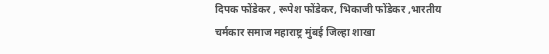दिपक फोंडेकर , रूपेश फोंडेकर, भिकाजी फोंडेकर ,भारतीय चर्मकार समाज महाराष्ट्र मुंबई जिल्हा शाखा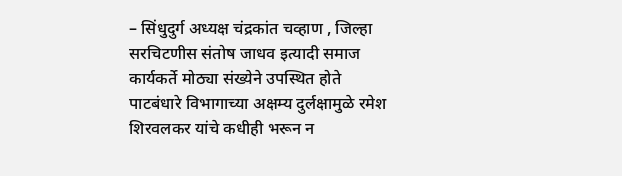– सिंधुदुर्ग अध्यक्ष चंद्रकांत चव्हाण , जिल्हा सरचिटणीस संतोष जाधव इत्यादी समाज कार्यकर्ते मोठ्या संख्येने उपस्थित होते
पाटबंधारे विभागाच्या अक्षम्य दुर्लक्षामुळे रमेश शिरवलकर यांचे कधीही भरून न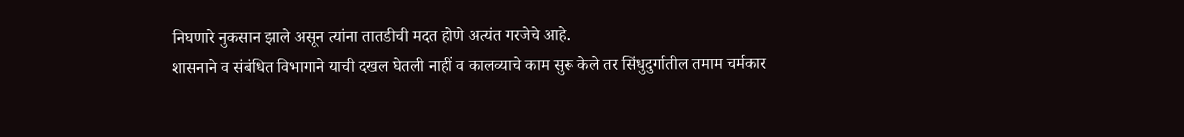निघणारे नुकसान झाले असून त्यांना तातडीची मदत होणे अत्यंत गरजेचे आहे.
शासनाने व संबंधित विभागाने याची दखल घेतली नाहीं व कालव्याचे काम सुरू केले तर सिंधुदुर्गातील तमाम चर्मकार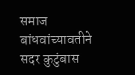समाज बांधवांच्यावतीने सदर कुटुंबास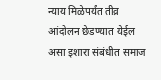न्याय मिळेपर्यंत तीव्र आंदोलन छेडण्यात येईल असा इशारा संबंधीत समाज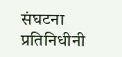संघटना प्रतिनिधीनी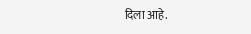दिला आहे.